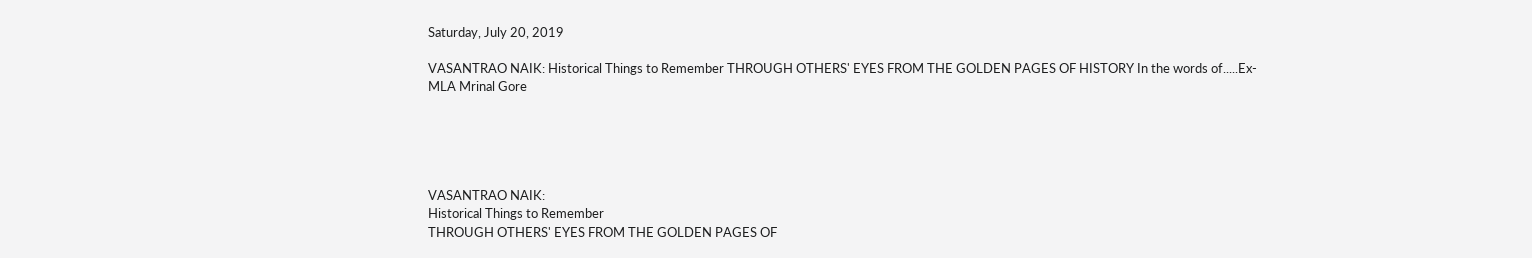Saturday, July 20, 2019

VASANTRAO NAIK: Historical Things to Remember THROUGH OTHERS' EYES FROM THE GOLDEN PAGES OF HISTORY In the words of.....Ex-MLA Mrinal Gore





VASANTRAO NAIK:
Historical Things to Remember
THROUGH OTHERS' EYES FROM THE GOLDEN PAGES OF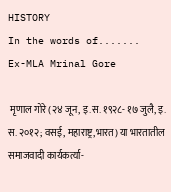HISTORY
In the words of.......
Ex-MLA Mrinal Gore

 मृणाल गोरे (२४ जून, इ.स. १९२८- १७ जुलै, इ. स. २०१२; वसई, महाराष्ट्र,भारत) या भारतातील समाजवादी कार्यकर्त्या-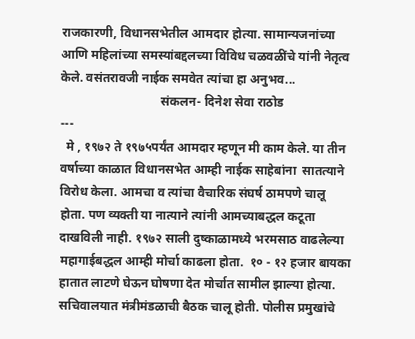राजकारणी, विधानसभेतील आमदार होत्या. सामान्यजनांच्या आणि महिलांच्या समस्यांबद्दलच्या विविध चळवळींचे यांनी नेतृत्व केले. वसंतरावजी नाईक समवेत त्यांचा हा अनुभव...
                                संकलन- दिनेश सेवा राठोड
---
  मे , १९७२ ते १९७५पर्यंत आमदार म्हणून मी काम केले. या तीन वर्षाच्या काळात विधानसभेत आम्ही नाईक साहेबांना  सातत्याने विरोध केला. आमचा व त्यांचा वैचारिक संघर्ष ठामपणे चालू होता. पण व्यक्ती या नात्याने त्यांनी आमच्याबद्धल कटूता दाखविली नाही. १९७२ साली दुष्काळामध्ये भरमसाठ वाढलेल्या महागाईबद्धल आम्ही मोर्चा काढला होता.  १० - १२ हजार बायका हातात लाटणे घेऊन घोषणा देत मोर्चात सामील झाल्या होत्या. सचिवालयात मंत्रीमंडळाची बैठक चालू होती. पोलीस प्रमुखांचे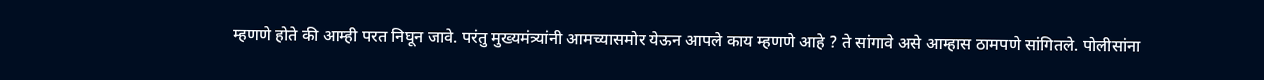म्हणणे होते की आम्ही परत निघून जावे. परंतु मुख्यमंत्र्यांनी आमच्यासमोर येऊन आपले काय म्हणणे आहे ? ते सांगावे असे आम्हास ठामपणे सांगितले. पोलीसांना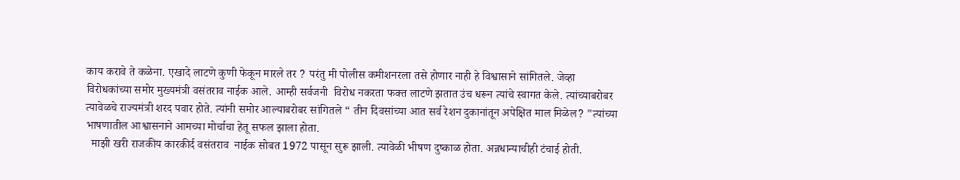काय करावे ते कळेना. एखादे लाटणे कुणी फेकून मारले तर ? परंतु मी पोलीस कमीशनरला तसे होणार नाही हे विश्वासाने सांगितले. जेव्हा विरोधकांच्या समोर मुख्यमंत्री वसंतराव नाईक आले. आम्ही सर्वजनी  विरोध नकरता फक्त लाटणे झतात उंच धरून त्यांचे स्वागत केले. त्यांच्याबरोबर त्यावेळचे राज्यमंत्री शरद पवार होते. त्यांनी समोर आल्याबरोबर सांगितले “ तीन दिवसांच्या आत सर्व रेशन दुकानांतून अपेक्षित माल मिळेल? "त्यांच्या भाषणातील आश्वासनाने आमच्या मोर्चाचा हेतू सफल झाला होता.
  माझी खरी राजकीय कारकीर्द वसंतराव  नाईक सोबत 1972 पासून सुरू झाली. त्यावेळी भीषण दुष्काळ होता. अन्नधान्याचीही टंचाई होती.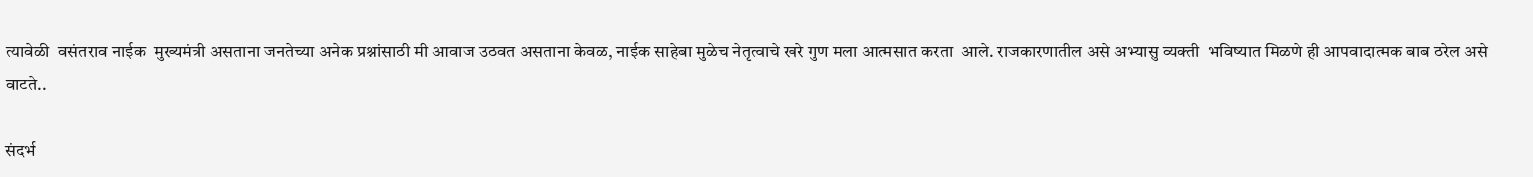त्यावेळी  वसंतराव नाईक  मुख्यमंत्री असताना जनतेच्या अनेक प्रश्नांसाठी मी आवाज उठवत असताना केवळ, नाईक साहेबा मुळेच नेतृत्वाचे खरे गुण मला आत्मसात करता  आले. राजकारणातील असे अभ्यासु व्यक्ती  भविष्यात मिळणे ही आपवादात्मक बाब ठरेल असे वाटते..

संदर्भ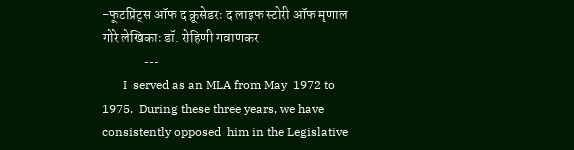-फूटप्रिंट्स ऑफ द क्रूसेडरः द लाइफ स्टोरी ऑफ मृणाल गोरे लेखिकाः डॉ. रोहिणी गवाणकर
              ---
       I  served as an MLA from May  1972 to 1975.  During these three years, we have consistently opposed  him in the Legislative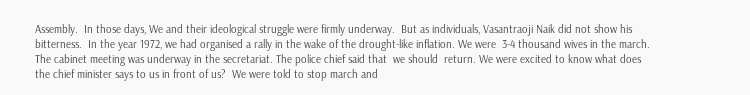Assembly.  In those days, We and their ideological struggle were firmly underway.  But as individuals, Vasantraoji Naik did not show his bitterness.  In the year 1972, we had organised a rally in the wake of the drought-like inflation. We were  3-4 thousand wives in the march.  The cabinet meeting was underway in the secretariat. The police chief said that  we should  return. We were excited to know what does the chief minister says to us in front of us?  We were told to stop march and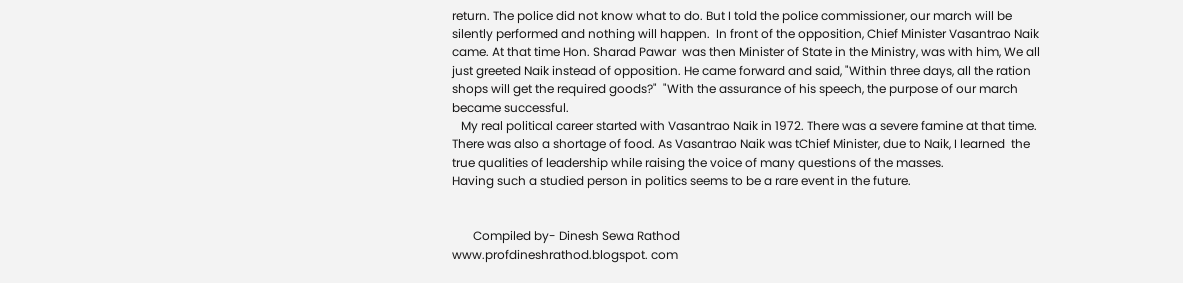return. The police did not know what to do. But I told the police commissioner, our march will be silently performed and nothing will happen.  In front of the opposition, Chief Minister Vasantrao Naik came. At that time Hon. Sharad Pawar  was then Minister of State in the Ministry, was with him, We all just greeted Naik instead of opposition. He came forward and said, "Within three days, all the ration shops will get the required goods?"  "With the assurance of his speech, the purpose of our march became successful.
   My real political career started with Vasantrao Naik in 1972. There was a severe famine at that time. There was also a shortage of food. As Vasantrao Naik was tChief Minister, due to Naik, I learned  the true qualities of leadership while raising the voice of many questions of the masses.
Having such a studied person in politics seems to be a rare event in the future.


       Compiled by- Dinesh Sewa Rathod
www.profdineshrathod.blogspot. com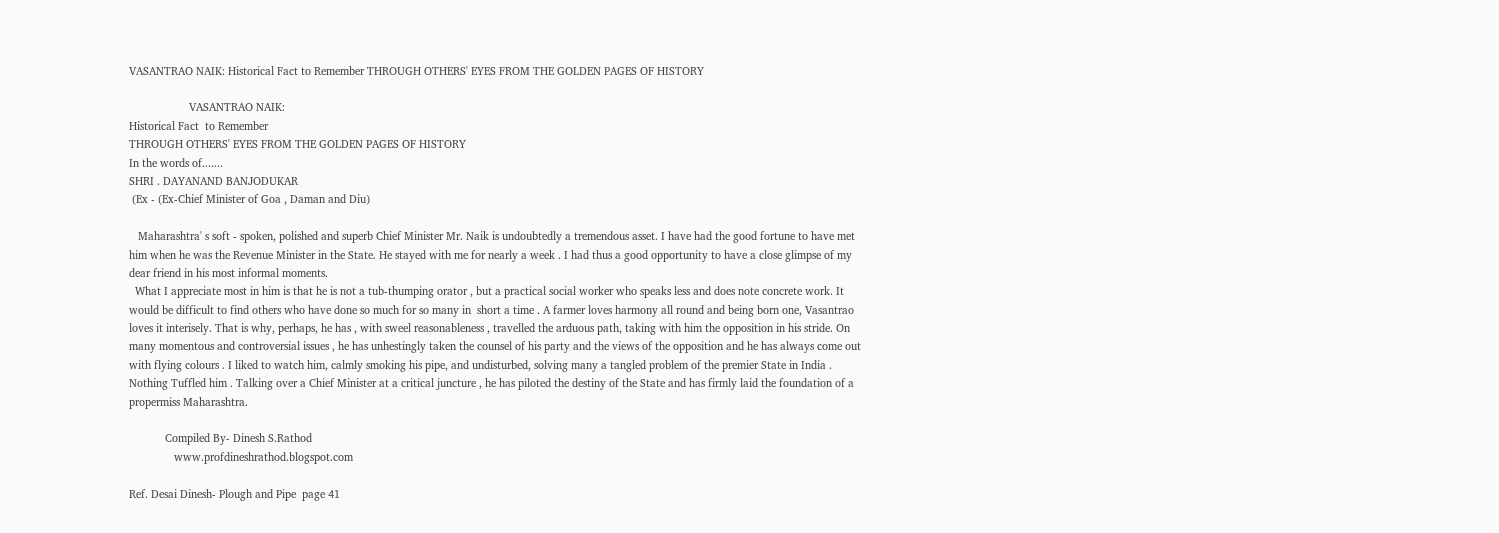VASANTRAO NAIK: Historical Fact to Remember THROUGH OTHERS' EYES FROM THE GOLDEN PAGES OF HISTORY

                    VASANTRAO NAIK:
Historical Fact  to Remember
THROUGH OTHERS' EYES FROM THE GOLDEN PAGES OF HISTORY
In the words of.......
SHRI . DAYANAND BANJODUKAR
 (Ex - (Ex-Chief Minister of Goa , Daman and Diu)

   Maharashtra' s soft - spoken, polished and superb Chief Minister Mr. Naik is undoubtedly a tremendous asset. I have had the good fortune to have met him when he was the Revenue Minister in the State. He stayed with me for nearly a week . I had thus a good opportunity to have a close glimpse of my dear friend in his most informal moments.
  What I appreciate most in him is that he is not a tub-thumping orator , but a practical social worker who speaks less and does note concrete work. It would be difficult to find others who have done so much for so many in  short a time . A farmer loves harmony all round and being born one, Vasantrao loves it interisely. That is why, perhaps, he has , with sweel reasonableness , travelled the arduous path, taking with him the opposition in his stride. On many momentous and controversial issues , he has unhestingly taken the counsel of his party and the views of the opposition and he has always come out with flying colours . I liked to watch him, calmly smoking his pipe, and undisturbed, solving many a tangled problem of the premier State in India . Nothing Tuffled him . Talking over a Chief Minister at a critical juncture , he has piloted the destiny of the State and has firmly laid the foundation of a propermiss Maharashtra.

            Compiled By- Dinesh S.Rathod
               www.profdineshrathod.blogspot.com

Ref. Desai Dinesh- Plough and Pipe  page 41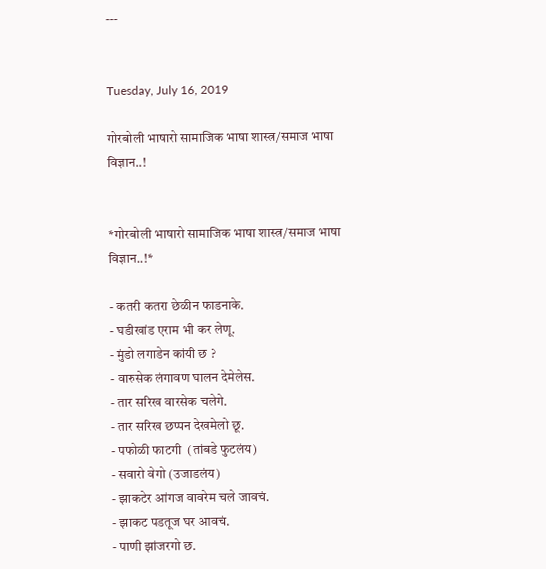---


Tuesday, July 16, 2019

गोरबोली भाषारो सामाजिक भाषा शास्त्र/समाज भाषा विज्ञान..!


*गोरबोली भाषारो सामाजिक भाषा शास्त्र/समाज भाषा विज्ञान..!*

- कतरी कतरा छेळीन फाडनाके.
- घडीखांड एराम भी कर लेणू.
- मुंडो लगाडेन कांयी छ ?
- वारुसेक लंगावण घालन देमेलेस.
- तार सरिख वारसेक चलेगे.
- तार सरिख छप्पन देखमेलो छू.
- पफोळी फाटगी  (तांबडे फुटलंय)
- सवारो वेगो (उजाडलंय)
- झाकटेर आंगज वावरेम चले जावचं.
- झाकट पडतूज घर आवचं.
- पाणी झांजरगो छ.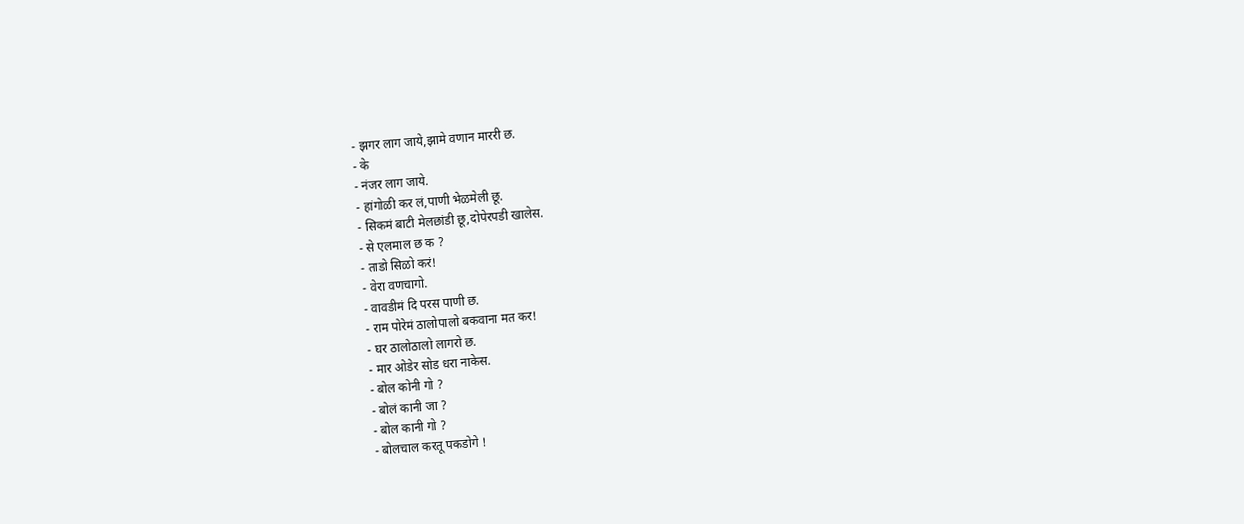- झगर लाग जाये,झामे वणान माररी छ.
- के
- नंजर लाग जाये.
- हांगोळी कर लं,पाणी भेळमेली छू.
- सिकमं बाटी मेलछांडी छू,दोपेरपडी खालेस.
- से एलमाल छ क ?
- ताडो सिळो करं!
- वेरा वणचागो.
- वावडीमं दि परस पाणी छ.
- राम पोरेमं ठालोपालो बकवाना मत कर!
- घर ठालोठालो लागरो छ.
- मार ओडेर सोड धरा नाकेस.
- बोल कोनी गो ?
- बोलं कानी जा ?
- बोल कानी गो ?
- बोलचाल करतू पकडोगे !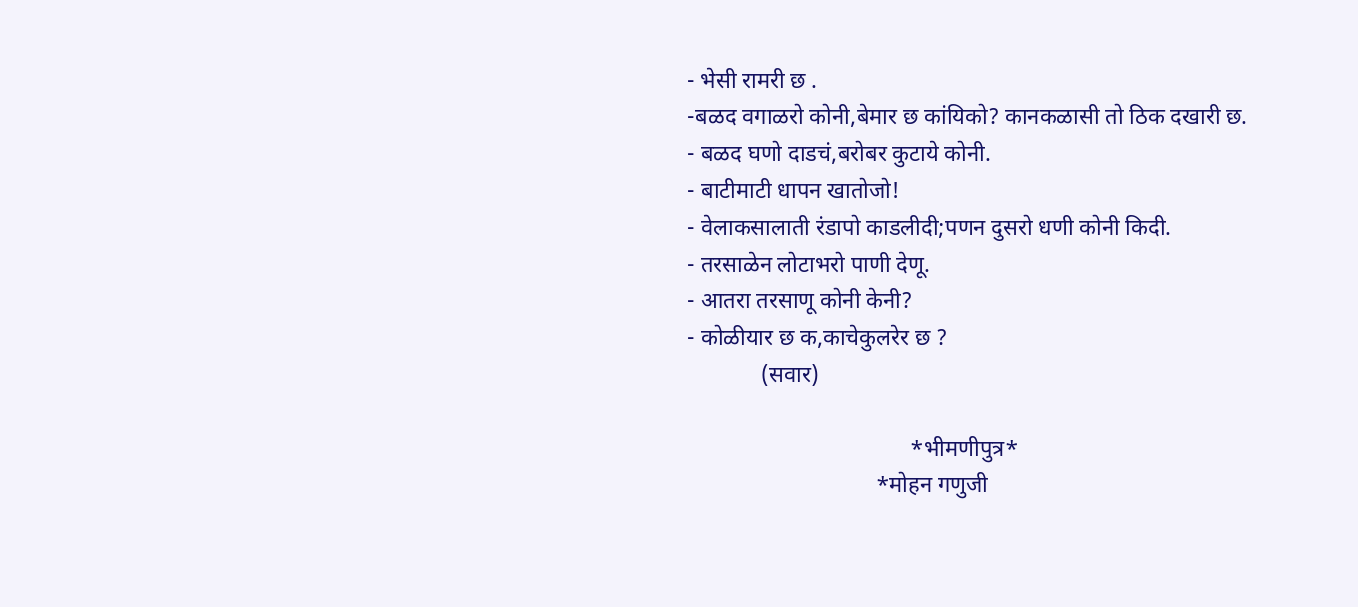- भेसी रामरी छ .
-बळद वगाळरो कोनी,बेमार छ कांयिको? कानकळासी तो ठिक दखारी छ.
- बळद घणो दाडचं,बरोबर कुटाये कोनी.
- बाटीमाटी धापन खातोजो!
- वेलाकसालाती रंडापो काडलीदी;पणन दुसरो धणी कोनी किदी.
- तरसाळेन लोटाभरो पाणी देणू.
- आतरा तरसाणू कोनी केनी?
- कोळीयार छ क,काचेकुलरेर छ ?
             (सवार)

                                       *भीमणीपुत्र*
                                 *मोहन गणुजी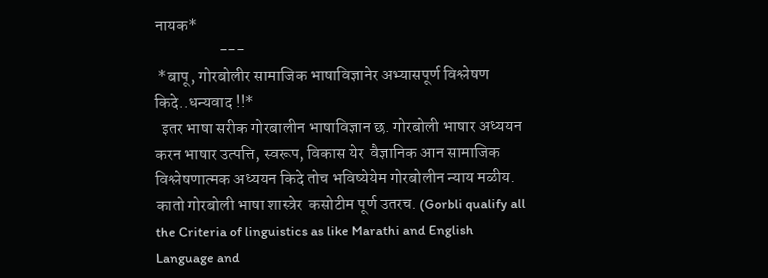नायक*
                    ---
 *बापू, गोरबोलीर सामाजिक भाषाविज्ञानेर अभ्यासपूर्ण विश्लेषण किदे..धन्यवाद !!*
  इतर भाषा सरीक गोरबालीन भाषाविज्ञान छ. गोरबोली भाषार अध्ययन करन भाषार उत्पत्ति, स्वरूप, विकास येर  वैज्ञानिक आन सामाजिक  विश्लेषणात्मक अध्ययन किदे तोच भविष्येयेम गोरबोलीन न्याय मळीय. कातो गोरबोली भाषा शास्त्रेर  कसोटीम पूर्ण उतरच. (Gorbli qualify all the Criteria of linguistics as like Marathi and English Language and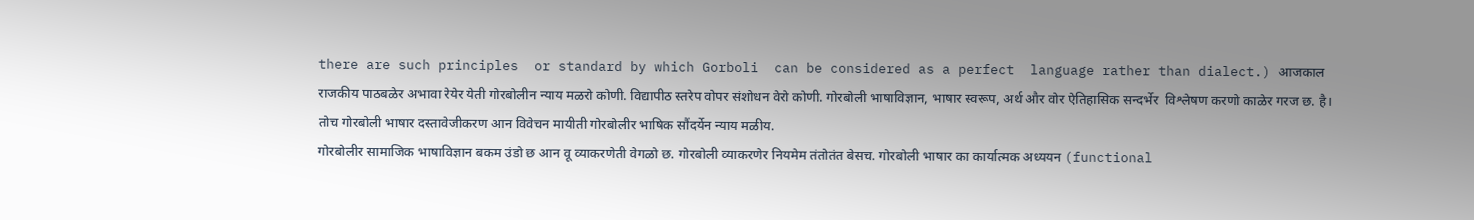there are such principles  or standard by which Gorboli  can be considered as a perfect  language rather than dialect.) आजकाल राजकीय पाठबळेर अभावा रेयेर येती गोरबोलीन न्याय मळरो कोणी. विद्यापीठ स्तरेप वोपर संशोधन वेरो कोणी. गोरबोली भाषाविज्ञान, भाषार स्वरूप, अर्थ और वोर ऐतिहासिक सन्दर्भेर  विश्लेषण करणो काळेर गरज छ. है। तोच गोरबोली भाषार दस्तावेजीकरण आन विवेचन मायीती गोरबोलीर भाषिक सौंदर्येन न्याय मळीय.
गोरबोलीर सामाजिक भाषाविज्ञान बकम उंडो छ आन वू व्याकरणेती वेगळो छ. गोरबोली व्याकरणेर नियमेम तंतोतंत बेसच. गोरबोली भाषार का कार्यात्मक अध्ययन (functional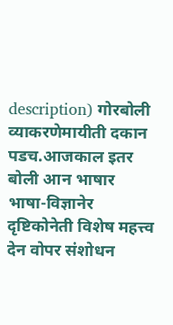description) गोरबोली व्याकरणेमायीती दकान पडच.आजकाल इतर बोली आन भाषार  भाषा-विज्ञानेर दृष्टिकोनेती विशेष महत्त्व देन वोपर संशोधन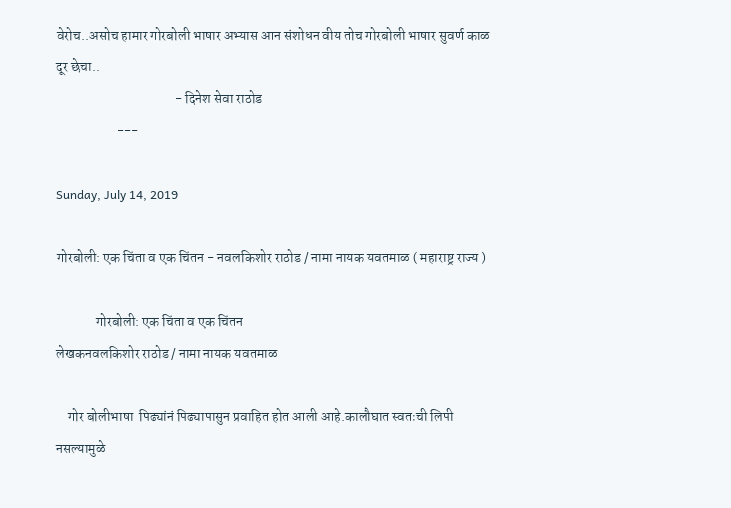वेरोच..असोच हामार गोरबोली भाषार अभ्यास आन संशोधन वीय तोच गोरबोली भाषार सुवर्ण काळ दूर छेचा..
                                           - दिनेश सेवा राठोड
                      ---

Sunday, July 14, 2019

गोरबोली: एक चिंता व एक चिंतन - नवलकिशोर राठोड / नामा नायक यवतमाळ ( महाराष्ट्र राज्य )

              गोरबोली: एक चिंता व एक चिंतन
लेखकनवलकिशोर राठोड / नामा नायक यवतमाळ

    गोर बोलीभाषा  पिढ्यांनं पिढ्यापासुन प्रवाहित होत आली आहे.कालौघात स्वतःची लिपी नसल्यामुळे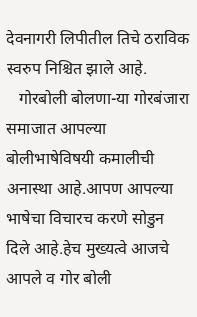देवनागरी लिपीतील तिचे ठराविक स्वरुप निश्चित झाले आहे.
   गोरबोली बोलणा-या गोरबंजारा समाजात आपल्या बोलीभाषेविषयी कमालीची अनास्था आहे.आपण आपल्या भाषेचा विचारच करणे सोडुन दिले आहे.हेच मुख्यत्वे आजचे आपले व गोर बोली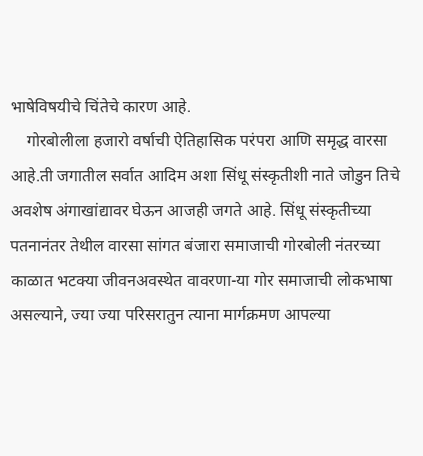भाषेविषयीचे चिंतेचे कारण आहे.
    गोरबोलीला हजारो वर्षाची ऐतिहासिक परंपरा आणि समृद्ध वारसा आहे.ती जगातील सर्वात आदिम अशा सिंधू संस्कृतीशी नाते जोडुन तिचे अवशेष अंगाखांद्यावर घेऊन आजही जगते आहे. सिंधू संस्कृतीच्या पतनानंतर तेथील वारसा सांगत बंजारा समाजाची गोरबोली नंतरच्या काळात भटक्या जीवनअवस्थेत वावरणा-या गोर समाजाची लोकभाषा असल्याने, ज्या ज्या परिसरातुन त्याना मार्गक्रमण आपल्या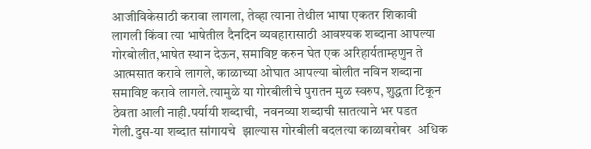आजीविकेसाठी करावा लागला, तेव्हा त्याना तेथील भाषा एकतर शिकावी लागली किंवा त्या भाषेतील दैनदिन व्यवहारासाठी आवश्यक शब्दाना आपल्या गोरबोलीत,भाषेत स्थान देऊन, समाविष्ट करुन घेत एक अरिहार्यताम्हणुन ते आत्मसात करावे लागले, काळाच्या ओघात आपल्या बोलीत नविन शब्दाना समाविष्ट करावे लागले.त्यामुळे या गोरबीलीचे पुरातन मुळ स्वरुप, शुद्धता टिकून ठेवता आली नाही.पर्यायी शब्दाची,  नवनव्या शब्दाची सातत्याने भर पडत गेली.दुस-या शब्दात सांगायचे  झाल्यास गोरबीली बदलत्या काळाबरोबर  अधिक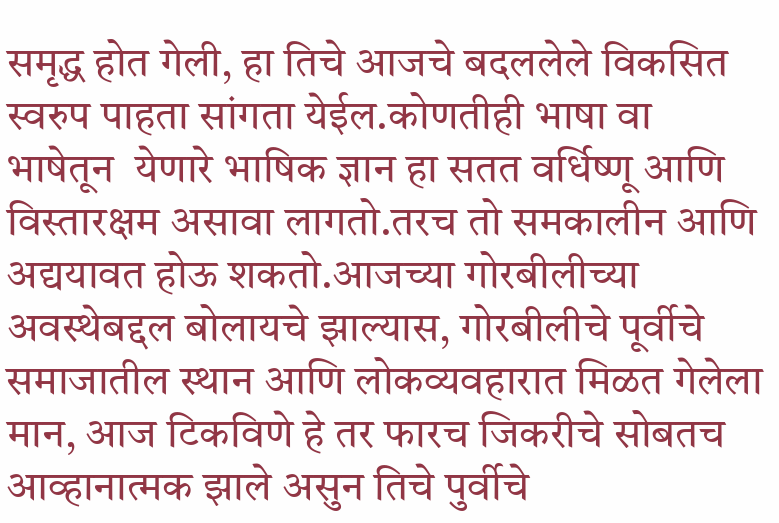समृद्ध होत गेली, हा तिचे आजचे बदललेले विकसित स्वरुप पाहता सांगता येईल.कोणतीही भाषा वा भाषेतून  येणारे भाषिक ज्ञान हा सतत वर्धिष्णू आणि विस्तारक्षम असावा लागतो.तरच तो समकालीन आणि अद्ययावत होऊ शकतो.आजच्या गोरबीलीच्या अवस्थेबद्दल बोलायचे झाल्यास, गोरबीलीचे पूर्वीचे समाजातील स्थान आणि लोकव्यवहारात मिळत गेलेला मान, आज टिकविणे हे तर फारच जिकरीचे सोबतच आव्हानात्मक झाले असुन तिचे पुर्वीचे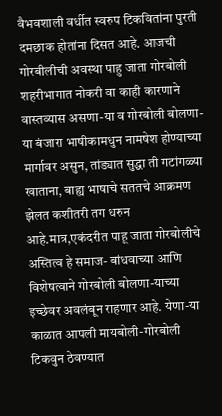वैभवशाली वर्धीत स्वरुप टिकवितांना पुरती दमछाक होतांना दिसत आहे. आजची गोरबीलीची अवस्था पाहु जाता गोरबोली शहरीभागात नोकरी वा काही कारणाने वास्तव्यास असणा-या व गोरबोली बोलणा-या बंजारा भाषीकामधुन नामषेश होण्याच्या मार्गावर असुन, तांड्यात सुद्धा ती गटांगळ्या खाताना, बाह्य भाषाचे सततचे आक्रमण झेलत कशीतरी तग धरुन आहे.मात्र,एकंदरीत पाहू जाता गोरबोलीचे अस्तित्व हे समाज- बांधवाच्या आणि विशेषत्वाने गोरबोली बोलणा-याच्या इच्छेवर अवलंबून राहणार आहे. येणा-या काळात आपली मायबोली-गोरबोली टिकवुन ठेवण्यात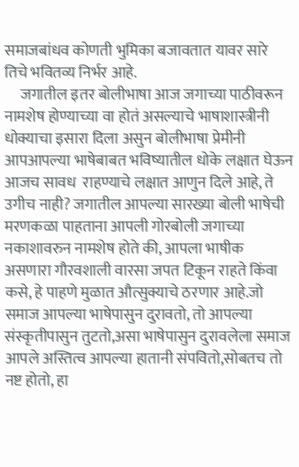समाजबांधव कोणती भुमिका बजावतात यावर सारे तिचे भवितव्य निर्भर आहे.
     जगातील इतर बोलीभाषा आज जगाच्या पाठीवरून नामशेष होण्याच्या वा होतं असल्याचे भाषाशास्त्रीनी धोक्याचा इसारा दिला असुन बोलीभाषा प्रेमीनी आपआपल्या भाषेबाबत भविष्यातील धोके लक्षात घेऊन आजच सावध  राहण्याचे लक्षात आणुन दिले आहे, ते उगीच नाही? जगातील आपल्या सारख्या बोली भाषेची मरणकळा पाहताना आपली गोरबोली जगाच्या नकाशावरुन नामशेष होते की, आपला भाषीक असणारा गौरवशाली वारसा जपत टिकून राहते किंवा कसे, हे पाहणे मुळात औत्सुक्याचे ठरणार आहे.जो समाज आपल्या भाषेपासुन दुरावतो, तो आपल्या संस्कृतीपासुन तुटतो,असा भाषेपासुन दुरावलेला समाज  आपले अस्तित्व आपल्या हातानी संपवितो,सोबतच तो नष्ट होतो, हा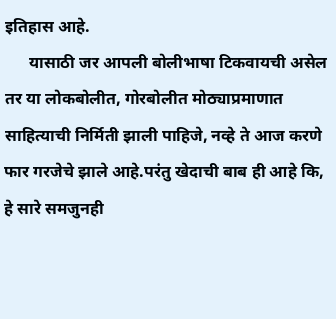इतिहास आहे.
      यासाठी जर आपली बोलीभाषा टिकवायची असेल तर या लोकबोलीत, गोरबोलीत मोठ्याप्रमाणात साहित्याची निर्मिती झाली पाहिजे, नव्हे ते आज करणे फार गरजेचे झाले आहे.परंतु खेदाची बाब ही आहे कि, हे सारे समजुनही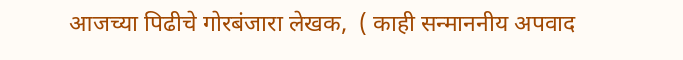आजच्या पिढीचे गोरबंजारा लेखक,  ( काही सन्माननीय अपवाद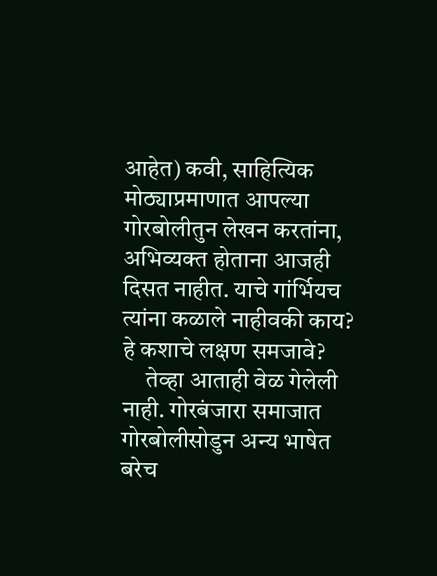आहेत) कवी, साहित्यिक मोठ्याप्रमाणात आपल्या गोरबोलीतुन लेखन करतांना, अभिव्यक्त होताना आजही दिसत नाहीत. याचे गांर्भियच त्यांना कळाले नाहीवकी काय? हे कशाचे लक्षण समजावे?
     तेव्हा आताही वेळ गेलेली नाही. गोरबंजारा समाजात गोरबोलीसोडुन अन्य भाषेत बरेच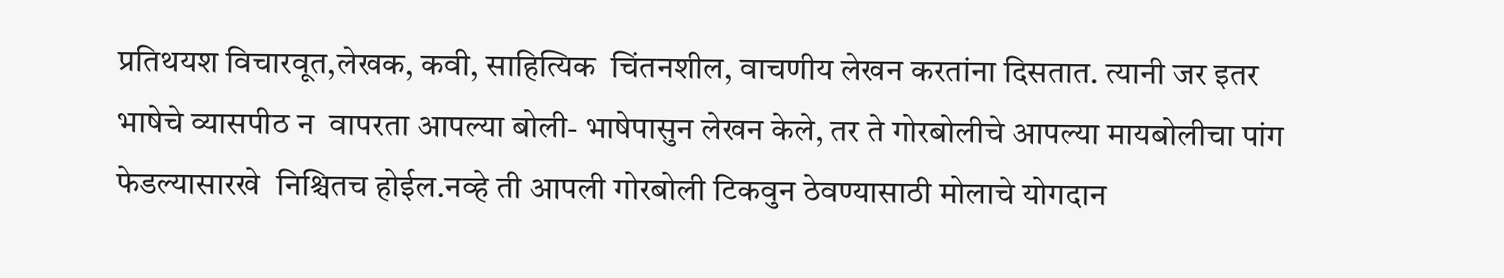प्रतिथयश विचारवूत,लेखक, कवी, साहित्यिक  चिंतनशील, वाचणीय लेखन करतांना दिसतात. त्यानी जर इतर भाषेचे व्यासपीठ न  वापरता आपल्या बोली- भाषेपासुन लेखन केले, तर ते गोरबोलीचे आपल्या मायबोलीचा पांग फेडल्यासारखे  निश्चितच होईल.नव्हे ती आपली गोरबोली टिकवुन ठेवण्यासाठी मोलाचे योगदान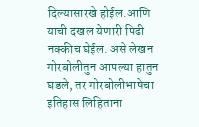दिल्यासारखे होईल.आणि याची दखल येणारी पिढी नक्कीच घेईल. असे लेखन गोरबोलीतुन आपल्या हातुन घडले, तर गोरबोलीभाषेचा इतिहास लिहिताना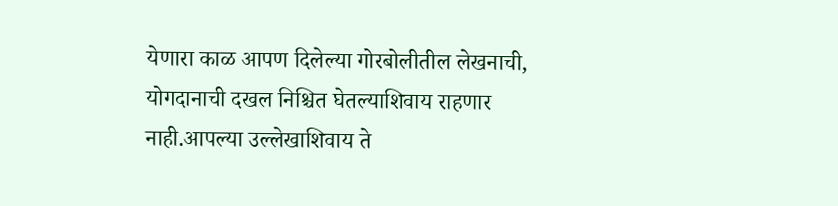येणारा काळ आपण दिलेल्या गोरबोलीतील लेखनाची, योगदानाची दखल निश्चित घेतल्याशिवाय राहणार नाही.आपल्या उल्लेखाशिवाय ते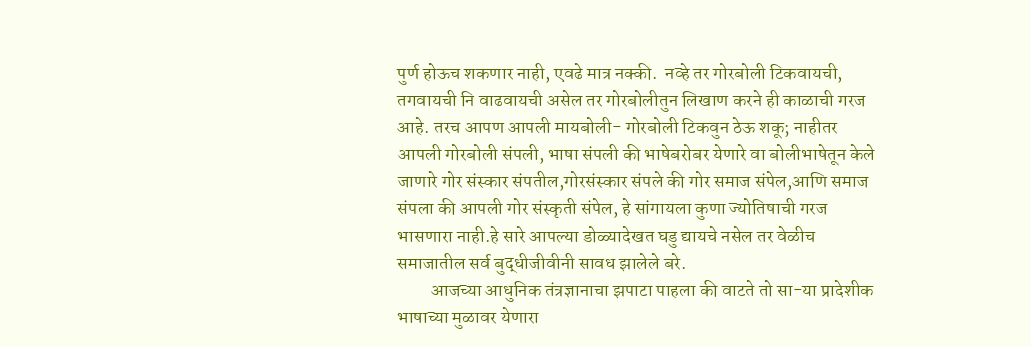पुर्ण होऊच शकणार नाही, एवढे मात्र नक्की.  नव्हे तर गोरबोली टिकवायची, तगवायची नि वाढवायची असेल तर गोरबोलीतुन लिखाण करने ही काळाची गरज आहे. तरच आपण आपली मायबोली- गोरबोली टिकवुन ठेऊ शकू; नाहीतर आपली गोरबोली संपली, भाषा संपली की भाषेबरोबर येणारे वा बोलीभाषेतून केले जाणारे गोर संस्कार संपतील,गोरसंस्कार संपले की गोर समाज संपेल,आणि समाज संपला की आपली गोर संस्कृती संपेल, हे सांगायला कुणा ज्योतिषाची गरज भासणारा नाही.हे सारे आपल्या डोळ्यादेखत घडु द्यायचे नसेल तर वेळीच समाजातील सर्व बुद्धीजीवीनी सावध झालेले बरे.
         आजच्या आधुनिक तंत्रज्ञानाचा झपाटा पाहला की वाटते तो सा-या प्रादेशीक भाषाच्या मुळावर येणारा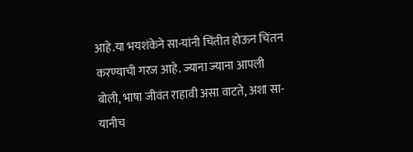आहे.या भयशंकेने सा-यांनी चिंतीत होऊन चिंतन करण्याची गरज आहे. ज्याना ज्याना आपली बोली, भाषा जीवंत राहावी असा वाटते, अशा सा-यानीच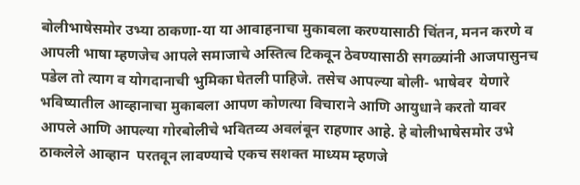बोलीभाषेसमोर उभ्या ठाकणा-या या आवाहनाचा मुकाबला करण्यासाठी चिंतन, मनन करणे व आपली भाषा म्हणजेच आपले समाजाचे अस्तित्व टिकवून ठेवण्यासाठी सगळ्यांनी आजपासुनच पडेल तो त्याग व योगदानाची भुमिका घेतली पाहिजे. तसेच आपल्या बोली- भाषेवर  येणारे भविष्यातील आव्हानाचा मुकाबला आपण कोणत्या विचाराने आणि आयुधाने करतो यावर आपले आणि आपल्या गोरबोलीचे भवितव्य अवलंबून राहणार आहे. हे बोलीभाषेसमोर उभे ठाकलेले आव्हान  परतवून लावण्याचे एकच सशक्त माध्यम म्हणजे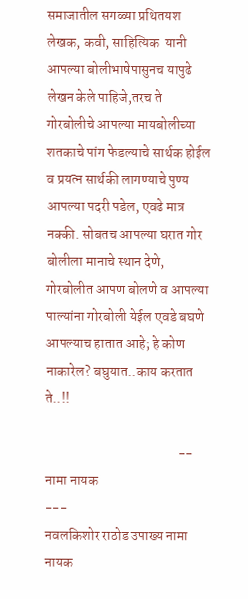समाजातील सगळ्या प्रथितयश लेखक, कवी, साहित्यिक  यानी आपल्या बोलीभाषेपासुनच यापुढे लेखन केले पाहिजे,तरच ते गोरबोलीचे आपल्या मायबोलीच्या  शतकाचे पांग फेडल्याचे सार्थक होईल व प्रयत्न सार्थकी लागण्याचे पुण्य आपल्या पदरी पडेल, एवढे मात्र नक्की. सोबतच आपल्या घरात गोर बोलीला मानाचे स्थान देणे, गोरबोलीत आपण बोलणे व आपल्या पाल्यांना गोरबोली येईल एवडे बघणे आपल्याच हातात आहे; हे कोण नाकारेल? बघुयात..काय करतात ते..!!

                                                -- नामा नायक
---
नवलकिशोर राठोड उपाख्य नामा नायक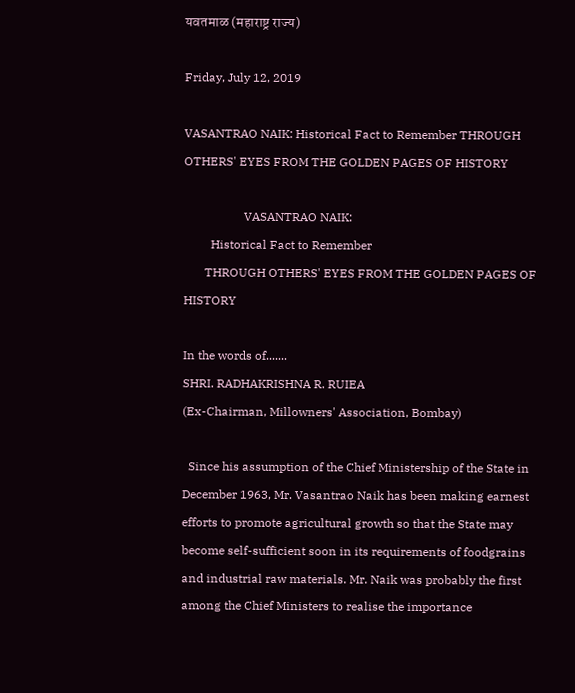यवतमाळ (महाराष्ट्र राज्य)

Friday, July 12, 2019

VASANTRAO NAIK: Historical Fact to Remember THROUGH OTHERS' EYES FROM THE GOLDEN PAGES OF HISTORY

                    VASANTRAO NAIK:
         Historical Fact to Remember
       THROUGH OTHERS' EYES FROM THE GOLDEN PAGES OF HISTORY

In the words of.......
SHRI. RADHAKRISHNA R. RUIEA
(Ex-Chairman, Millowners' Association, Bombay)

  Since his assumption of the Chief Ministership of the State in December 1963, Mr. Vasantrao Naik has been making earnest efforts to promote agricultural growth so that the State may become self-sufficient soon in its requirements of foodgrains and industrial raw materials. Mr. Naik was probably the first among the Chief Ministers to realise the importance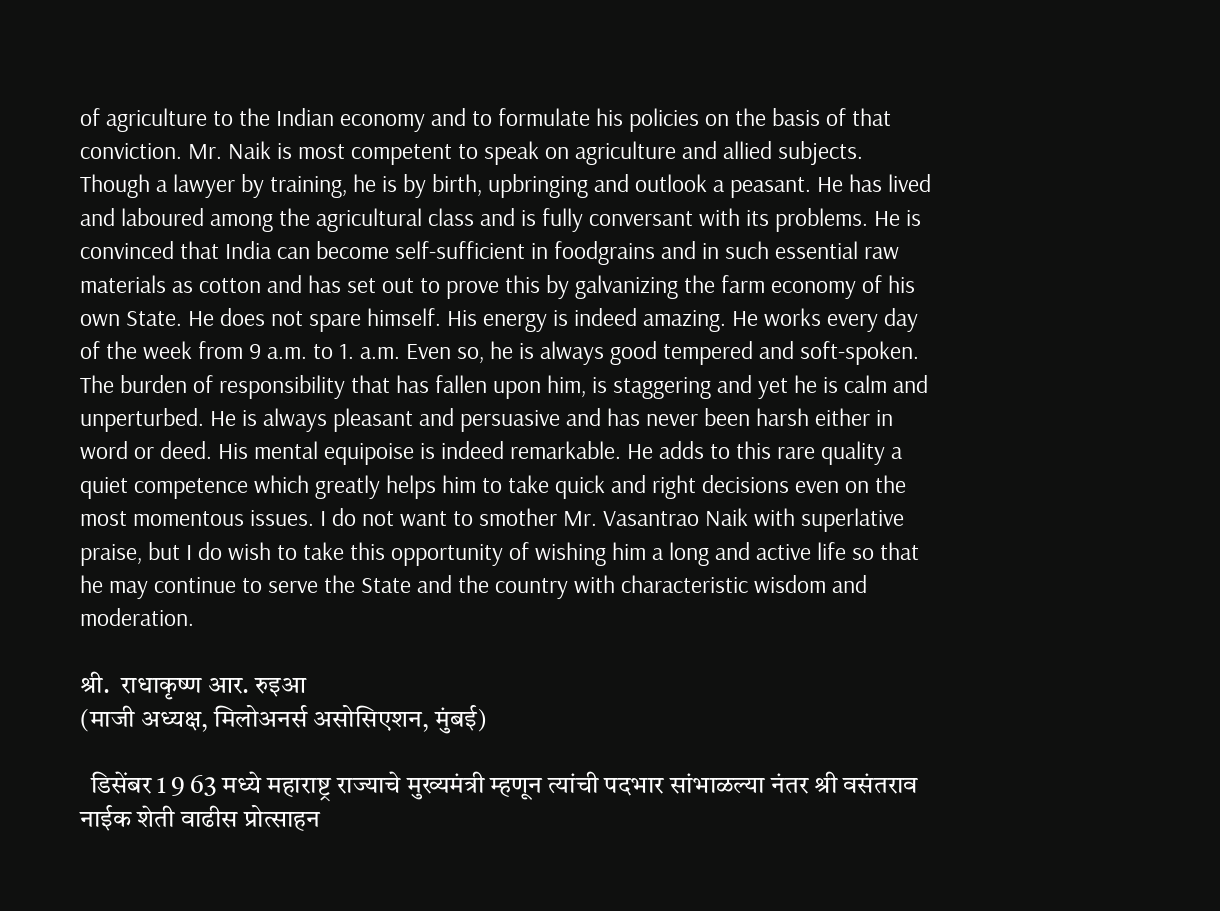of agriculture to the Indian economy and to formulate his policies on the basis of that conviction. Mr. Naik is most competent to speak on agriculture and allied subjects. Though a lawyer by training, he is by birth, upbringing and outlook a peasant. He has lived and laboured among the agricultural class and is fully conversant with its problems. He is convinced that India can become self-sufficient in foodgrains and in such essential raw materials as cotton and has set out to prove this by galvanizing the farm economy of his own State. He does not spare himself. His energy is indeed amazing. He works every day of the week from 9 a.m. to 1. a.m. Even so, he is always good tempered and soft-spoken. The burden of responsibility that has fallen upon him, is staggering and yet he is calm and unperturbed. He is always pleasant and persuasive and has never been harsh either in word or deed. His mental equipoise is indeed remarkable. He adds to this rare quality a quiet competence which greatly helps him to take quick and right decisions even on the most momentous issues. I do not want to smother Mr. Vasantrao Naik with superlative praise, but I do wish to take this opportunity of wishing him a long and active life so that he may continue to serve the State and the country with characteristic wisdom and moderation.

श्री.  राधाकृष्ण आर. रुइआ
(माजी अध्यक्ष, मिलोअनर्स असोसिएशन, मुंबई)

  डिसेंबर 1 9 63 मध्ये महाराष्ट्र राज्याचे मुख्यमंत्री म्हणून त्यांची पदभार सांभाळल्या नंतर श्री वसंतराव नाईक शेती वाढीस प्रोत्साहन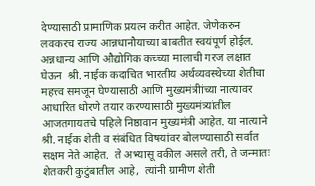देण्यासाठी प्रामाणिक प्रयत्न करीत आहेत. जेणेकरुन लवकरच राज्य आन्नधानौयाच्या बाबतीत स्वयंपूर्ण होईल.  अन्नधान्य आणि औद्योगिक कच्च्या मालाची गरज लक्षात घेऊन  श्री. नाईक कदाचित भारतीय अर्थव्यवस्थेच्या शेतीचा महत्त्व समजून घेण्यासाठी आणि मुख्यमंत्रीांच्या नात्यावर आधारित धोरणे तयार करण्यासाठी मुख्यमंत्र्यांतील आजतगायतचे पहिले निष्ठावान मुख्यमंत्री आहेत. या नात्याने श्री. नाईक शेती व संबंधित विषयांवर बोलण्यासाठी सर्वात सक्षम नेते आहेत.  ते अभ्यासू वकील असले तरी, ते जन्मातः शेतकरी कुटुंबातील आहे,  त्यांनी ग्रामीण शेती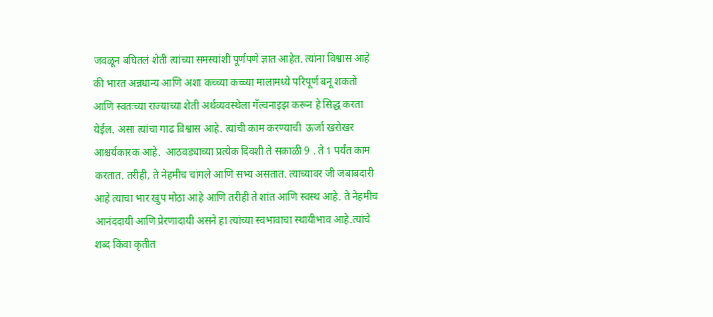जवळून बघितलं शेती त्यांच्या समस्यांशी पूर्णपणे ज्ञात आहेत. त्यांना विश्वास आहे की भारत अन्नधान्य आणि अशा कच्च्या कच्च्या मालामध्ये परिपूर्ण बनू शकतो आणि स्वतःच्या राज्याच्या शेती अर्थव्यवस्थेला गॅल्वनाइझ करून हे सिद्ध करता येईल. असा त्यांचा गाढ विश्वास आहे. त्यांची काम करण्याची  ऊर्जा खरोखर आश्चर्यकारक आहे.  आठवड्याच्या प्रत्येक दिवशी ते सकाळी 9 . ते 1 पर्यंत काम करतात. तरीही, ते नेहमीच चांगले आणि सभ्य असतात. त्याच्यावर जी जबाबदारी आहे त्याचा भार खुप मोठा आहे आणि तरीही ते शांत आणि स्वस्थ आहे. ते नेहमीच आनंददायी आणि प्रेरणादायी असने हा त्यांच्या स्वभावाचा स्थायीभाव आहे.त्यांचे
शब्द किंवा कृतीत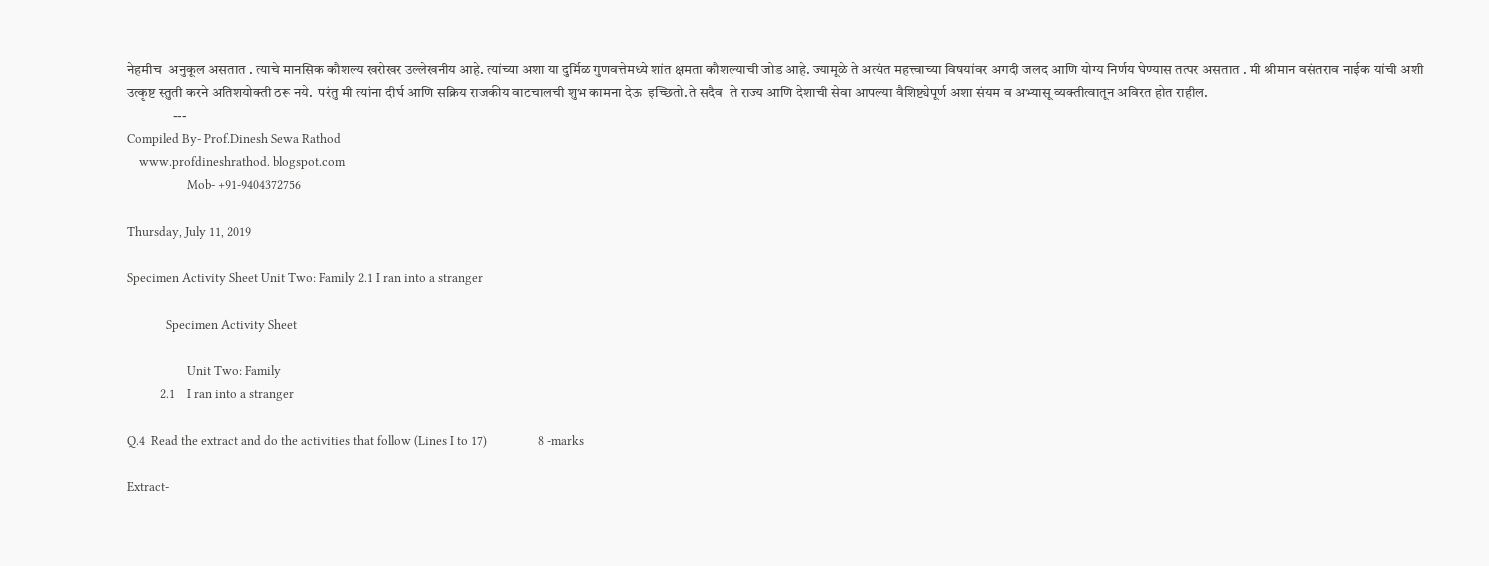नेहमीच  अनुकूल असतात . त्याचे मानसिक कौशल्य खरोखर उल्लेखनीय आहे. त्यांच्या अशा या दुर्मिळ गुणवत्तेमध्ये शांत क्षमता कौशल्याची जोड आहे. ज्यामूळे ते अत्यंत महत्त्वाच्या विषयांवर अगदी जलद आणि योग्य निर्णय घेण्यास तत्पर असतात . मी श्रीमान वसंतराव नाईक यांची अशी उत्कृष्ट स्तुती करने अतिशयोक्ती ठरू नये.  परंतु मी त्यांना दीर्घ आणि सक्रिय राजकीय वाटचालची शुभ कामना देऊ  इच्छितो.ते सदैव  ते राज्य आणि देशाची सेवा आपल्या वैशिष्ट्येपूर्ण अशा संयम व अभ्यासू व्यक्तीत्वातून अविरत होत राहील.
                ---
Compiled By- Prof.Dinesh Sewa Rathod
    www.profdineshrathod. blogspot.com
                    Mob- +91-9404372756

Thursday, July 11, 2019

Specimen Activity Sheet Unit Two: Family 2.1 I ran into a stranger

             Specimen Activity Sheet

                    Unit Two: Family
           2.1    I ran into a stranger

Q.4  Read the extract and do the activities that follow (Lines I to 17)                 8 -marks

Extract-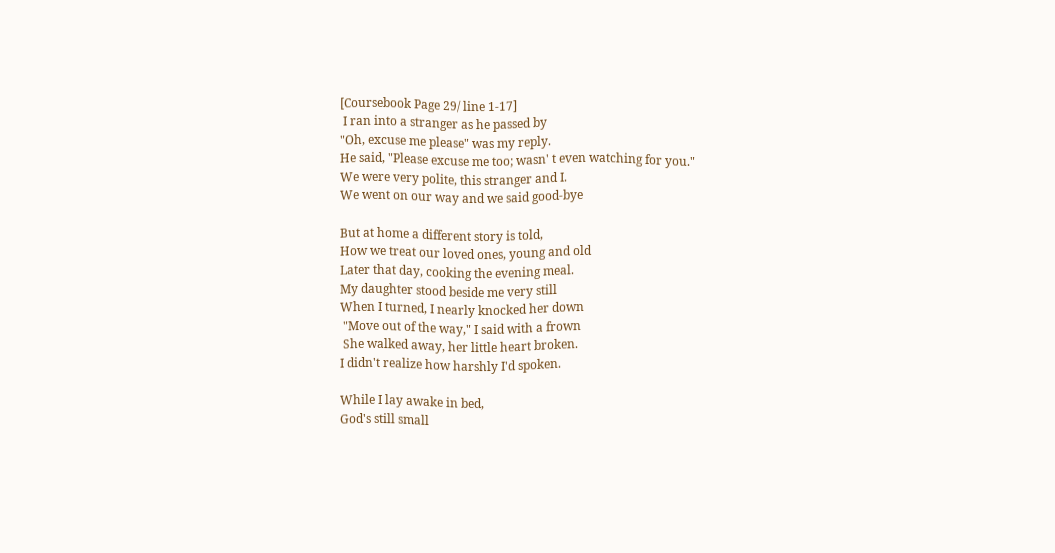[Coursebook Page 29/ line 1-17]
 I ran into a stranger as he passed by
"Oh, excuse me please" was my reply.
He said, "Please excuse me too; wasn' t even watching for you."
We were very polite, this stranger and I.
We went on our way and we said good-bye

But at home a different story is told,
How we treat our loved ones, young and old
Later that day, cooking the evening meal.
My daughter stood beside me very still
When I turned, I nearly knocked her down
 "Move out of the way," I said with a frown
 She walked away, her little heart broken.
I didn't realize how harshly I'd spoken.

While I lay awake in bed,
God's still small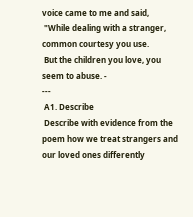voice came to me and said,
 "While dealing with a stranger, common courtesy you use.
 But the children you love, you seem to abuse. -
---
 A1. Describe
 Describe with evidence from the poem how we treat strangers and our loved ones differently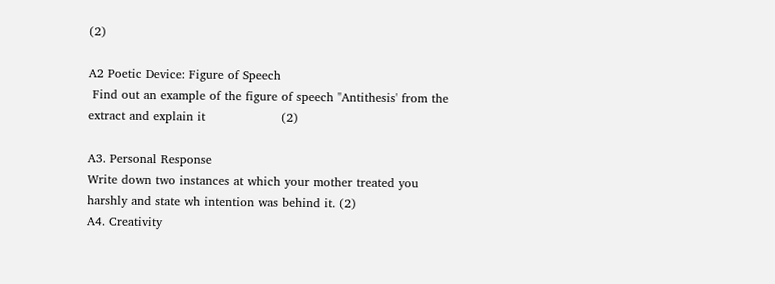(2)

A2 Poetic Device: Figure of Speech
 Find out an example of the figure of speech "Antithesis' from the extract and explain it                   (2)

A3. Personal Response
Write down two instances at which your mother treated you harshly and state wh intention was behind it. (2)
A4. Creativity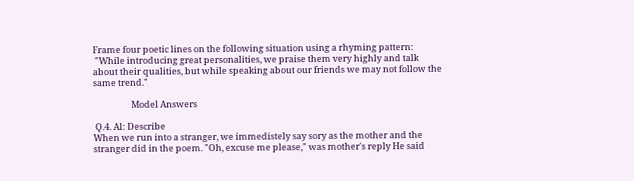Frame four poetic lines on the following situation using a rhyming pattern:
 "While introducing great personalities, we praise them very highly and talk about their qualities, but while speaking about our friends we may not follow the same trend."

                   Model Answers

 Q.4. Al: Describe
When we run into a stranger, we immedistely say sory as the mother and the stranger did in the poem. "Oh, excuse me please," was mother's reply He said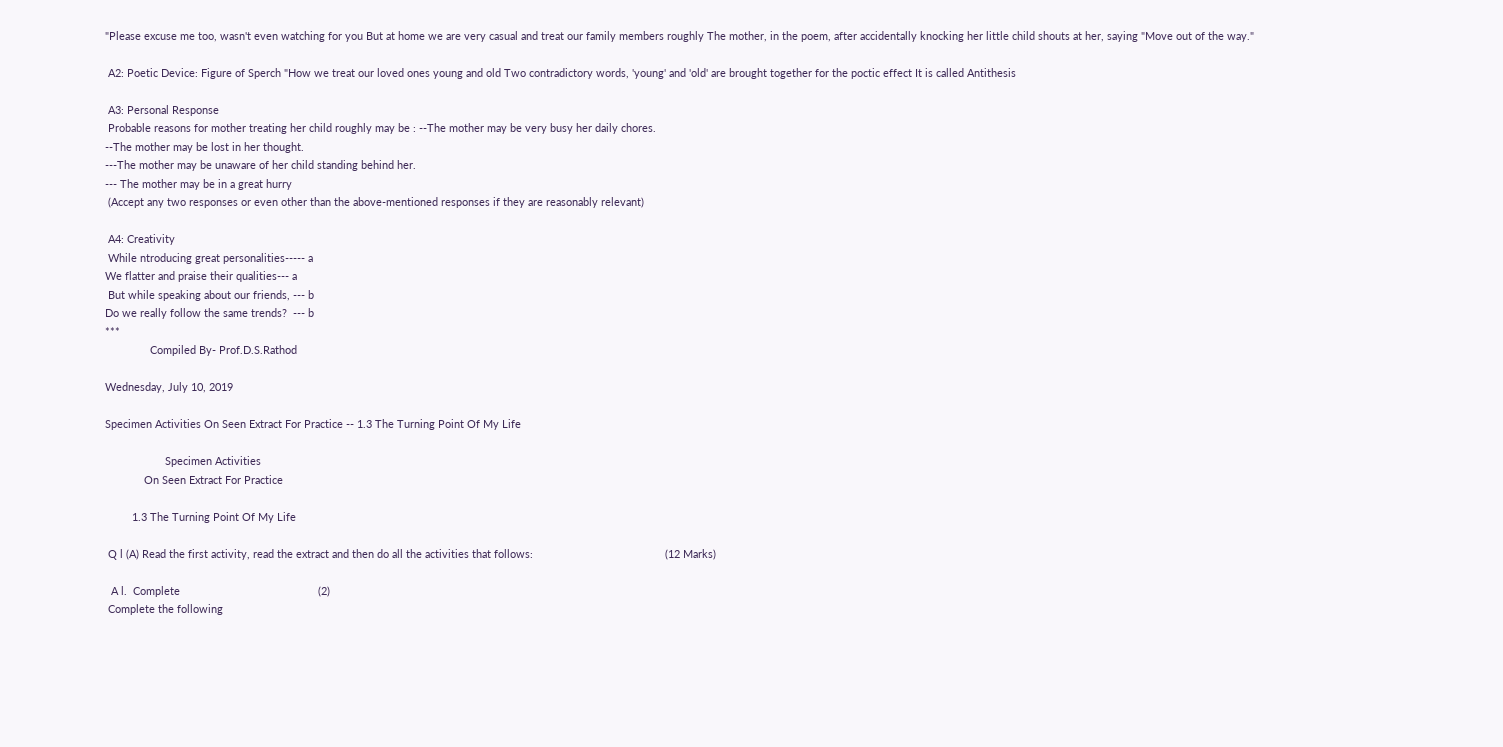"Please excuse me too, wasn't even watching for you But at home we are very casual and treat our family members roughly The mother, in the poem, after accidentally knocking her little child shouts at her, saying "Move out of the way."

 A2: Poetic Device: Figure of Sperch "How we treat our loved ones young and old Two contradictory words, 'young' and 'old' are brought together for the poctic effect It is called Antithesis

 A3: Personal Response
 Probable reasons for mother treating her child roughly may be : --The mother may be very busy her daily chores.
--The mother may be lost in her thought.
---The mother may be unaware of her child standing behind her.
--- The mother may be in a great hurry
 (Accept any two responses or even other than the above-mentioned responses if they are reasonably relevant)

 A4: Creativity
 While ntroducing great personalities----- a
We flatter and praise their qualities--- a
 But while speaking about our friends, --- b
Do we really follow the same trends?  --- b
***
               Compiled By- Prof.D.S.Rathod

Wednesday, July 10, 2019

Specimen Activities On Seen Extract For Practice -- 1.3 The Turning Point Of My Life

                    Specimen Activities
             On Seen Extract For Practice

         1.3 The Turning Point Of My Life

 Q l (A) Read the first activity, read the extract and then do all the activities that follows:                                            (12 Marks)

  A l.  Complete                                              (2)
 Complete the following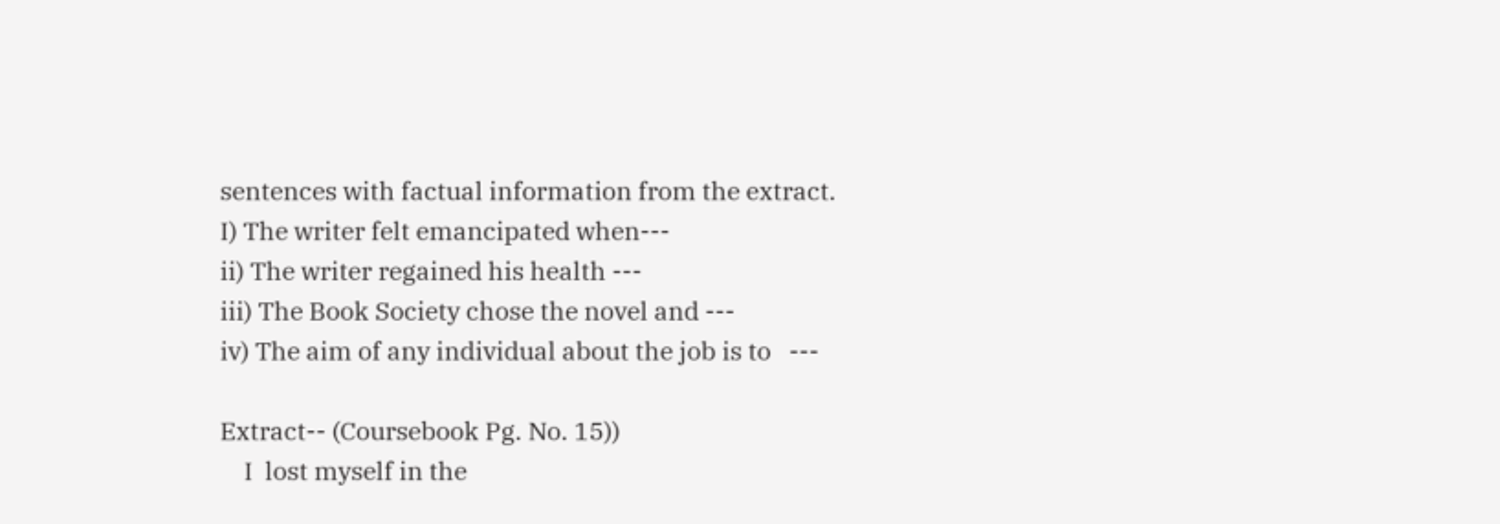sentences with factual information from the extract.
I) The writer felt emancipated when---
ii) The writer regained his health ---
iii) The Book Society chose the novel and ---
iv) The aim of any individual about the job is to   ---

Extract-- (Coursebook Pg. No. 15))
    I  lost myself in the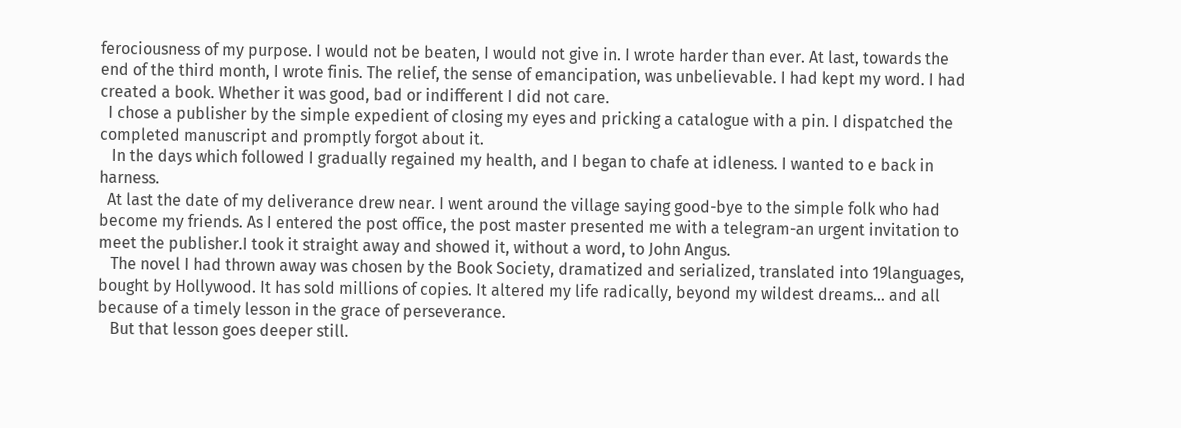ferociousness of my purpose. I would not be beaten, I would not give in. I wrote harder than ever. At last, towards the end of the third month, I wrote finis. The relief, the sense of emancipation, was unbelievable. I had kept my word. I had created a book. Whether it was good, bad or indifferent I did not care.
  I chose a publisher by the simple expedient of closing my eyes and pricking a catalogue with a pin. I dispatched the completed manuscript and promptly forgot about it.
   In the days which followed I gradually regained my health, and I began to chafe at idleness. I wanted to e back in harness.
  At last the date of my deliverance drew near. I went around the village saying good-bye to the simple folk who had become my friends. As I entered the post office, the post master presented me with a telegram-an urgent invitation to meet the publisher.I took it straight away and showed it, without a word, to John Angus.
   The novel I had thrown away was chosen by the Book Society, dramatized and serialized, translated into 19languages, bought by Hollywood. It has sold millions of copies. It altered my life radically, beyond my wildest dreams... and all because of a timely lesson in the grace of perseverance.
   But that lesson goes deeper still.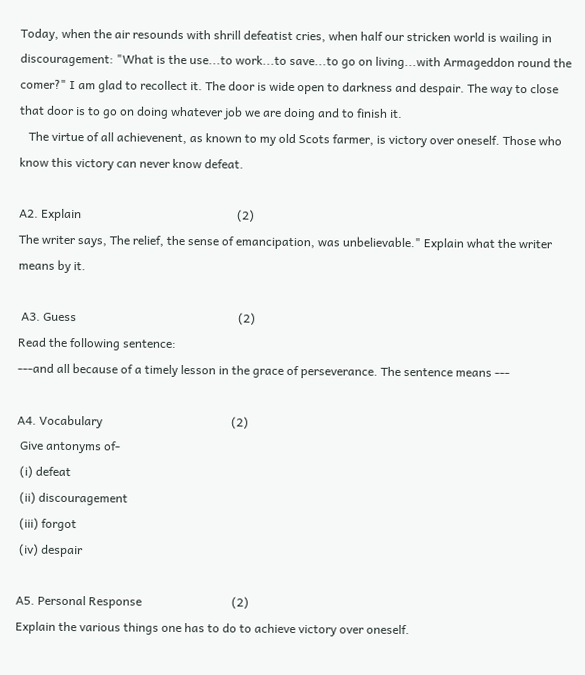Today, when the air resounds with shrill defeatist cries, when half our stricken world is wailing in discouragement: "What is the use...to work...to save...to go on living...with Armageddon round the comer?" I am glad to recollect it. The door is wide open to darkness and despair. The way to close that door is to go on doing whatever job we are doing and to finish it.
   The virtue of all achievenent, as known to my old Scots farmer, is victory over oneself. Those who know this victory can never know defeat.

A2. Explain                                                    (2)
The writer says, The relief, the sense of emancipation, was unbelievable." Explain what the writer means by it.

 A3. Guess                                                      (2)
Read the following sentence:
---and all because of a timely lesson in the grace of perseverance. The sentence means ---

A4. Vocabulary                                           (2)
 Give antonyms of-
 (i) defeat
 (ii) discouragement
 (iii) forgot
 (iv) despair

A5. Personal Response                              (2)
Explain the various things one has to do to achieve victory over oneself.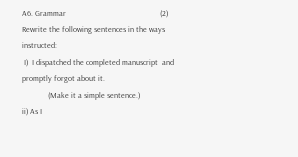A6. Grammar                                               (2)
Rewrite the following sentences in the ways instructed:
 I)  I dispatched the completed manuscript  and promptly forgot about it.
             (Make it a simple sentence.)
ii) As I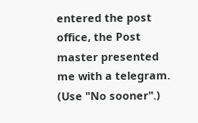entered the post office, the Post        master presented me with a telegram.                       (Use "No sooner".)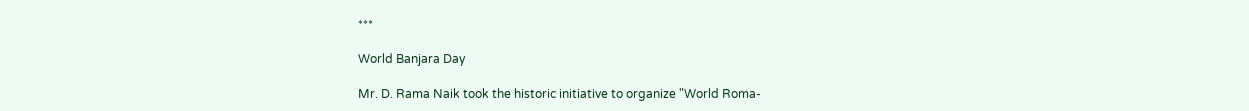***

World Banjara Day

Mr. D. Rama Naik took the historic initiative to organize "World Roma-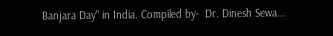Banjara Day" in India. Compiled by-  Dr. Dinesh Sewa...